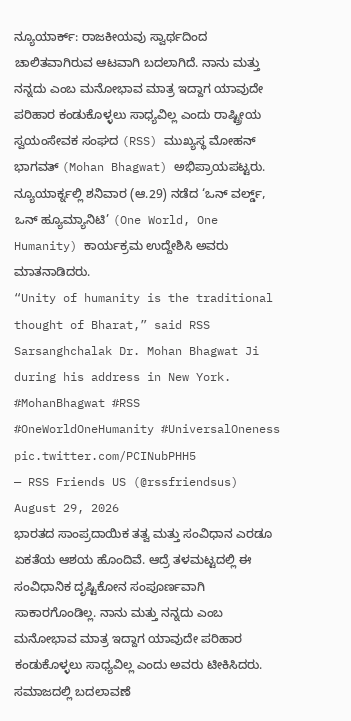ನ್ಯೂಯಾರ್ಕ್: ರಾಜಕೀಯವು ಸ್ವಾರ್ಥದಿಂದ ಚಾಲಿತವಾಗಿರುವ ಆಟವಾಗಿ ಬದಲಾಗಿದೆ. ನಾನು ಮತ್ತು ನನ್ನದು ಎಂಬ ಮನೋಭಾವ ಮಾತ್ರ ಇದ್ದಾಗ ಯಾವುದೇ ಪರಿಹಾರ ಕಂಡುಕೊಳ್ಳಲು ಸಾಧ್ಯವಿಲ್ಲ ಎಂದು ರಾಷ್ಟ್ರೀಯ ಸ್ವಯಂಸೇವಕ ಸಂಘದ (RSS) ಮುಖ್ಯಸ್ಥ ಮೋಹನ್ ಭಾಗವತ್ (Mohan Bhagwat) ಅಭಿಪ್ರಾಯಪಟ್ಟರು.
ನ್ಯೂಯಾರ್ಕ್ನಲ್ಲಿ ಶನಿವಾರ (ಆ.29) ನಡೆದ ‘ಒನ್ ವರ್ಲ್ಡ್, ಒನ್ ಹ್ಯೂಮ್ಯಾನಿಟಿ’ (One World, One Humanity) ಕಾರ್ಯಕ್ರಮ ಉದ್ದೇಶಿಸಿ ಅವರು ಮಾತನಾಡಿದರು.
“Unity of humanity is the traditional thought of Bharat,” said RSS Sarsanghchalak Dr. Mohan Bhagwat Ji during his address in New York. #MohanBhagwat #RSS #OneWorldOneHumanity #UniversalOneness pic.twitter.com/PCINubPHH5
— RSS Friends US (@rssfriendsus) August 29, 2026
ಭಾರತದ ಸಾಂಪ್ರದಾಯಿಕ ತತ್ವ ಮತ್ತು ಸಂವಿಧಾನ ಎರಡೂ ಏಕತೆಯ ಆಶಯ ಹೊಂದಿವೆ. ಆದ್ರೆ ತಳಮಟ್ಟದಲ್ಲಿ ಈ ಸಂವಿಧಾನಿಕ ದೃಷ್ಟಿಕೋನ ಸಂಪೂರ್ಣವಾಗಿ ಸಾಕಾರಗೊಂಡಿಲ್ಲ. ನಾನು ಮತ್ತು ನನ್ನದು ಎಂಬ ಮನೋಭಾವ ಮಾತ್ರ ಇದ್ದಾಗ ಯಾವುದೇ ಪರಿಹಾರ ಕಂಡುಕೊಳ್ಳಲು ಸಾಧ್ಯವಿಲ್ಲ ಎಂದು ಅವರು ಟೀಕಿಸಿದರು.
ಸಮಾಜದಲ್ಲಿ ಬದಲಾವಣೆ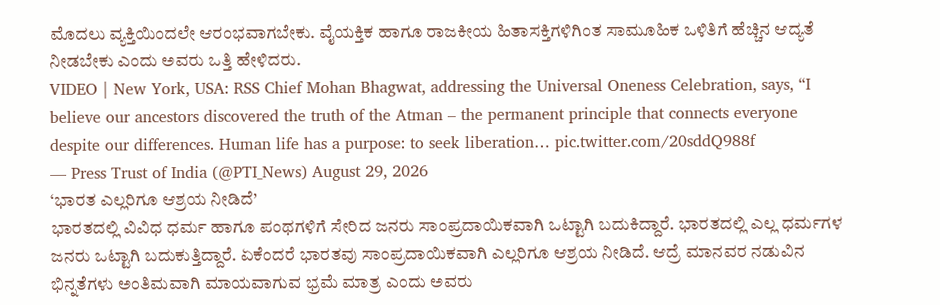ಮೊದಲು ವ್ಯಕ್ತಿಯಿಂದಲೇ ಆರಂಭವಾಗಬೇಕು. ವೈಯಕ್ತಿಕ ಹಾಗೂ ರಾಜಕೀಯ ಹಿತಾಸಕ್ತಿಗಳಿಗಿಂತ ಸಾಮೂಹಿಕ ಒಳಿತಿಗೆ ಹೆಚ್ಚಿನ ಆದ್ಯತೆ ನೀಡಬೇಕು ಎಂದು ಅವರು ಒತ್ತಿ ಹೇಳಿದರು.
VIDEO | New York, USA: RSS Chief Mohan Bhagwat, addressing the Universal Oneness Celebration, says, “I believe our ancestors discovered the truth of the Atman – the permanent principle that connects everyone despite our differences. Human life has a purpose: to seek liberation… pic.twitter.com/20sddQ988f
— Press Trust of India (@PTI_News) August 29, 2026
‘ಭಾರತ ಎಲ್ಲರಿಗೂ ಆಶ್ರಯ ನೀಡಿದೆ’
ಭಾರತದಲ್ಲಿ ವಿವಿಧ ಧರ್ಮ ಹಾಗೂ ಪಂಥಗಳಿಗೆ ಸೇರಿದ ಜನರು ಸಾಂಪ್ರದಾಯಿಕವಾಗಿ ಒಟ್ಟಾಗಿ ಬದುಕಿದ್ದಾರೆ. ಭಾರತದಲ್ಲಿ ಎಲ್ಲ ಧರ್ಮಗಳ ಜನರು ಒಟ್ಟಾಗಿ ಬದುಕುತ್ತಿದ್ದಾರೆ. ಏಕೆಂದರೆ ಭಾರತವು ಸಾಂಪ್ರದಾಯಿಕವಾಗಿ ಎಲ್ಲರಿಗೂ ಆಶ್ರಯ ನೀಡಿದೆ. ಆದ್ರೆ ಮಾನವರ ನಡುವಿನ ಭಿನ್ನತೆಗಳು ಅಂತಿಮವಾಗಿ ಮಾಯವಾಗುವ ಭ್ರಮೆ ಮಾತ್ರ ಎಂದು ಅವರು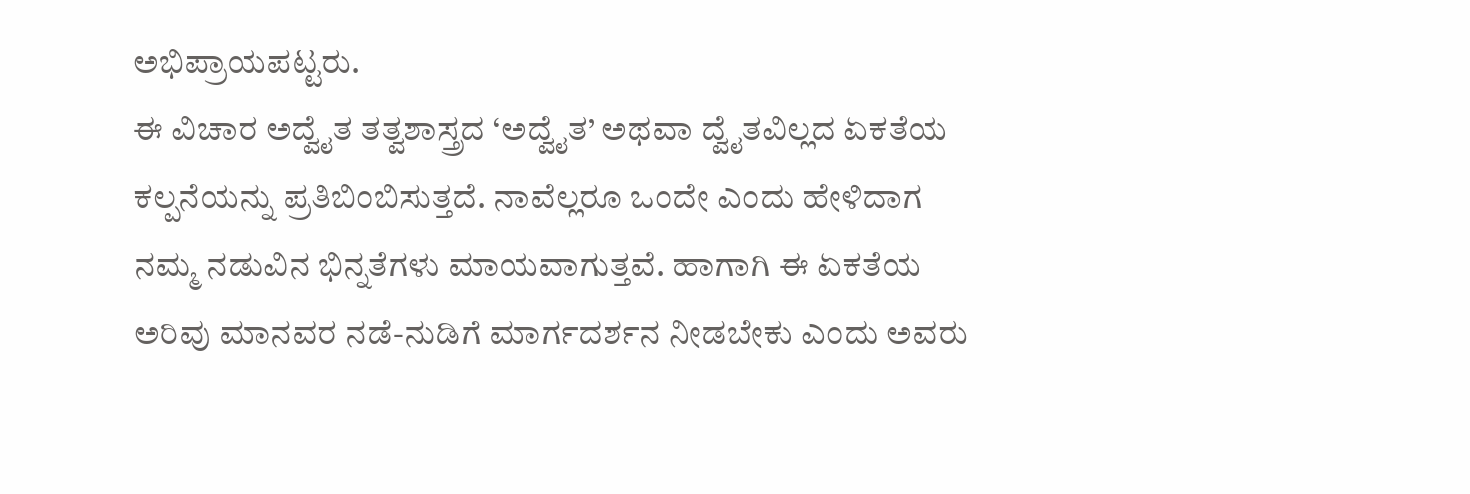ಅಭಿಪ್ರಾಯಪಟ್ಟರು.
ಈ ವಿಚಾರ ಅದ್ವೈತ ತತ್ವಶಾಸ್ತ್ರದ ‘ಅದ್ವೈತ’ ಅಥವಾ ದ್ವೈತವಿಲ್ಲದ ಏಕತೆಯ ಕಲ್ಪನೆಯನ್ನು ಪ್ರತಿಬಿಂಬಿಸುತ್ತದೆ. ನಾವೆಲ್ಲರೂ ಒಂದೇ ಎಂದು ಹೇಳಿದಾಗ ನಮ್ಮ ನಡುವಿನ ಭಿನ್ನತೆಗಳು ಮಾಯವಾಗುತ್ತವೆ. ಹಾಗಾಗಿ ಈ ಏಕತೆಯ ಅರಿವು ಮಾನವರ ನಡೆ-ನುಡಿಗೆ ಮಾರ್ಗದರ್ಶನ ನೀಡಬೇಕು ಎಂದು ಅವರು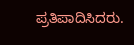ಪ್ರತಿಪಾದಿಸಿದರು.